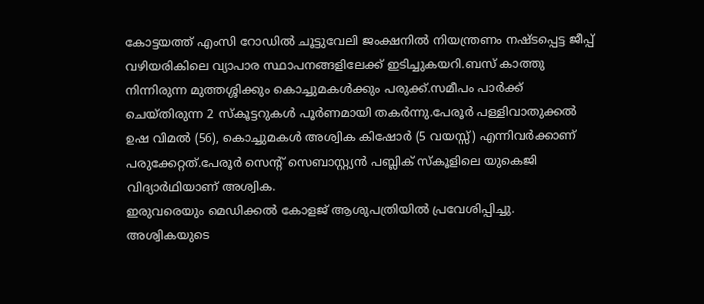കോട്ടയത്ത് എംസി റോഡിൽ ചൂട്ടുവേലി ജംക്ഷനിൽ നിയന്ത്രണം നഷ്ടപ്പെട്ട ജീപ്പ് വഴിയരികിലെ വ്യാപാര സ്ഥാപനങ്ങളിലേക്ക് ഇടിച്ചുകയറി.ബസ് കാത്തു നിന്നിരുന്ന മുത്തശ്ശിക്കും കൊച്ചുമകൾക്കും പരുക്ക്.സമീപം പാർക്ക് ചെയ്തിരുന്ന 2 സ്കൂട്ടറുകൾ പൂർണമായി തകർന്നു.പേരൂർ പള്ളിവാതുക്കൽ ഉഷ വിമൽ (56), കൊച്ചുമകൾ അശ്വിക കിഷോർ (5 വയസ്സ്) എന്നിവർക്കാണ് പരുക്കേറ്റത്.പേരൂർ സെന്റ് സെബാസ്റ്റ്യൻ പബ്ലിക് സ്കൂളിലെ യുകെജി വിദ്യാർഥിയാണ് അശ്വിക.
ഇരുവരെയും മെഡിക്കൽ കോളജ് ആശുപത്രിയിൽ പ്രവേശിപ്പിച്ചു. അശ്വികയുടെ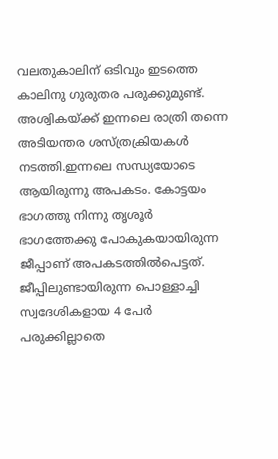വലതുകാലിന് ഒടിവും ഇടത്തെ കാലിനു ഗുരുതര പരുക്കുമുണ്ട്. അശ്വികയ്ക്ക് ഇന്നലെ രാത്രി തന്നെ അടിയന്തര ശസ്ത്രക്രിയകൾ നടത്തി.ഇന്നലെ സന്ധ്യയോടെ ആയിരുന്നു അപകടം. കോട്ടയം ഭാഗത്തു നിന്നു തൃശൂർ ഭാഗത്തേക്കു പോകുകയായിരുന്ന ജീപ്പാണ് അപകടത്തിൽപെട്ടത്. ജീപ്പിലുണ്ടായിരുന്ന പൊള്ളാച്ചി സ്വദേശികളായ 4 പേർ പരുക്കില്ലാതെ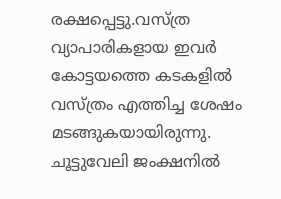രക്ഷപ്പെട്ടു.വസ്ത്ര വ്യാപാരികളായ ഇവർ കോട്ടയത്തെ കടകളിൽ വസ്ത്രം എത്തിച്ച ശേഷം മടങ്ങുകയായിരുന്നു.
ചൂട്ടുവേലി ജംക്ഷനിൽ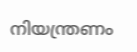നിയന്ത്രണം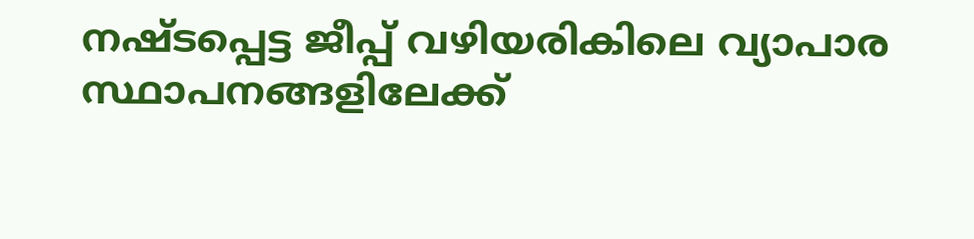നഷ്ടപ്പെട്ട ജീപ്പ് വഴിയരികിലെ വ്യാപാര സ്ഥാപനങ്ങളിലേക്ക്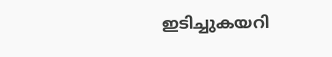ഇടിച്ചുകയറി